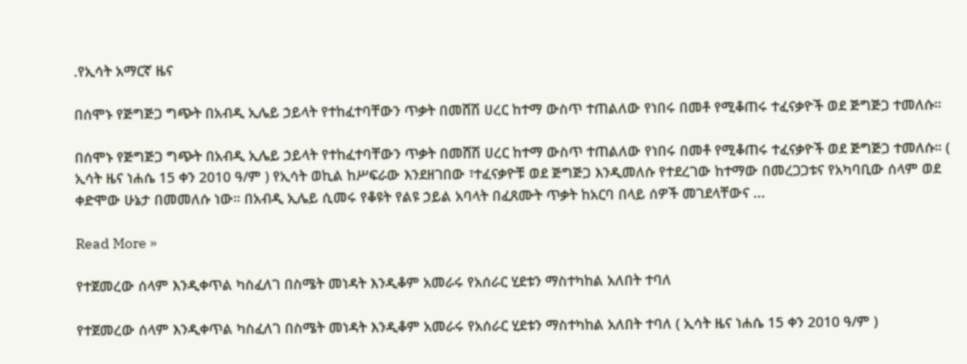.የኢሳት አማርኛ ዜና

በሰሞኑ የጅግጅጋ ግጭት በአብዲ ኢሌይ ኃይላት የተከፈተባቸውን ጥቃት በመሸሽ ሀረር ከተማ ውስጥ ተጠልለው የነበሩ በመቶ የሚቆጠሩ ተፈናቃዮች ወደ ጅግጅጋ ተመለሱ።

በሰሞኑ የጅግጅጋ ግጭት በአብዲ ኢሌይ ኃይላት የተከፈተባቸውን ጥቃት በመሸሽ ሀረር ከተማ ውስጥ ተጠልለው የነበሩ በመቶ የሚቆጠሩ ተፈናቃዮች ወደ ጅግጅጋ ተመለሱ። ( ኢሳት ዜና ነሐሴ 15 ቀን 2010 ዓ/ም ) የኢሳት ወኪል ከሥፍራው እንደዘገበው ፣ተፈናቃዮቹ ወደ ጅግጅጋ እንዲመለሱ የተደረገው ከተማው በመረጋጋቱና የአካባቢው ሰላም ወደ ቀድሞው ሁኔታ በመመለሱ ነው። በአብዲ ኢሌይ ሲመሩ የቆዩት የልዩ ኃይል አባላት በፈጸሙት ጥቃት ከአርባ በላይ ሰዎች መገደላቸውና ...

Read More »

የተጀመረው ሰላም እንዲቀጥል ካስፈለገ በስሜት መነዳት እንዲቆም አመራሩ የአሰራር ሂደቱን ማስተካከል አለበት ተባለ

የተጀመረው ሰላም እንዲቀጥል ካስፈለገ በስሜት መነዳት እንዲቆም አመራሩ የአሰራር ሂደቱን ማስተካከል አለበት ተባለ ( ኢሳት ዜና ነሐሴ 15 ቀን 2010 ዓ/ም )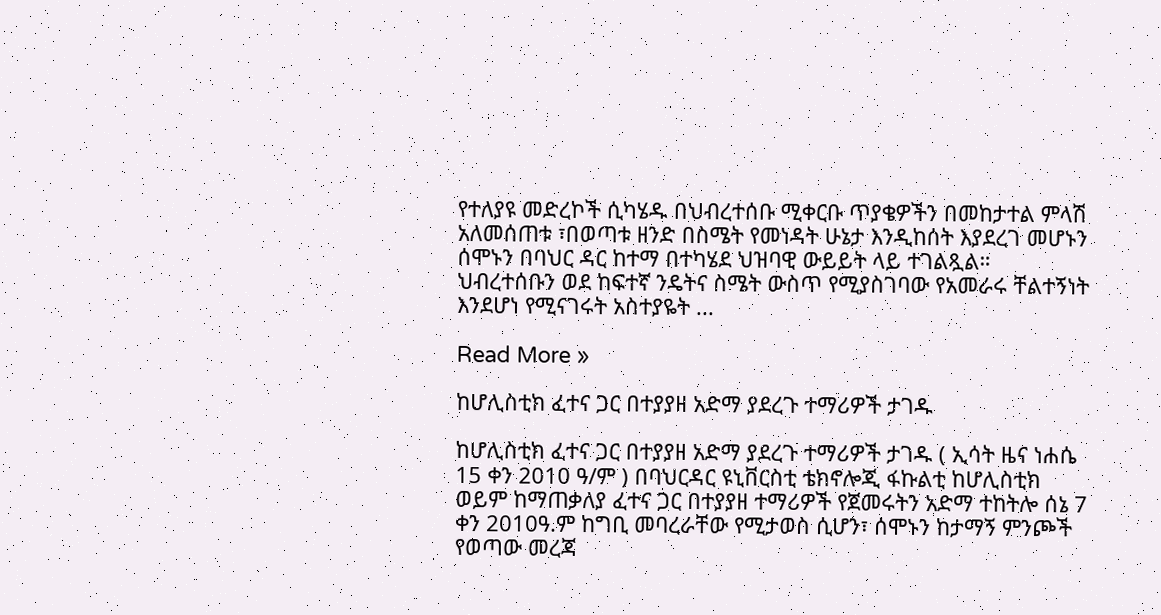የተለያዩ መድረኮች ሲካሄዱ በህብረተሰቡ ሚቀርቡ ጥያቄዎችን በመከታተል ምላሽ አለመሰጠቱ ፣በወጣቱ ዘንድ በስሜት የመነዳት ሁኔታ እንዲከሰት እያደረገ መሆኑን ሰሞኑን በባህር ዳር ከተማ በተካሄደ ህዝባዊ ውይይት ላይ ተገልጿል። ህብረተሰቡን ወደ ከፍተኛ ንዴትና ስሜት ውስጥ የሚያስገባው የአመራሩ ቸልተኝነት እንደሆነ የሚናገሩት አስተያዬት ...

Read More »

ከሆሊስቲክ ፈተና ጋር በተያያዘ አድማ ያደረጉ ተማሪዎች ታገዱ

ከሆሊስቲክ ፈተና ጋር በተያያዘ አድማ ያደረጉ ተማሪዎች ታገዱ ( ኢሳት ዜና ነሐሴ 15 ቀን 2010 ዓ/ም ) በባህርዳር ዩኒቨርስቲ ቴክኖሎጂ ፋኩልቲ ከሆሊስቲክ ወይም ከማጠቃለያ ፈተና ጋር በተያያዘ ተማሪዎች የጀመሩትን አድማ ተከትሎ ሰኔ 7 ቀን 2010ዓ.ም ከግቢ መባረራቸው የሚታወስ ሲሆን፣ ሰሞኑን ከታማኝ ምንጮች የወጣው መረጃ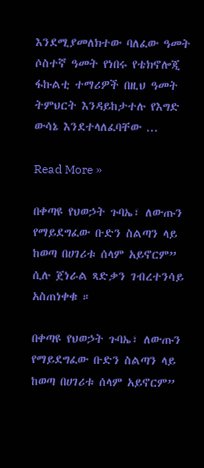እንደሚያመለክተው ባለፈው ዓመት ሶስተኛ ዓመት የነበሩ የቴክኖሎጂ ፋኩልቲ ተማሪዎች በዚህ ዓመት ትምህርት እንዳይከታተሉ የእግድ ውሳኔ እንደተላለፈባቸው ...

Read More »

በቀጣዩ የህወኃት ጉባኤ፣ ለውጡን የማይደግፈው ቡድን ስልጣን ላይ ከወጣ በሀገሪቱ ሰላም አይኖርም” ሲሉ ጀነራል ጻድቃን ገብረተንሳይ አስጠነቀቁ ።

በቀጣዩ የህወኃት ጉባኤ፣ ለውጡን የማይደግፈው ቡድን ስልጣን ላይ ከወጣ በሀገሪቱ ሰላም አይኖርም”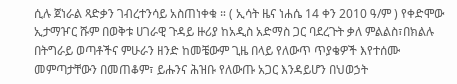ሲሉ ጀነራል ጻድቃን ገብረተንሳይ አስጠነቀቁ ። ( ኢሳት ዜና ነሐሴ 14 ቀን 2010 ዓ/ም ) የቀድሞው ኢታማዦር ሹም በወቅቱ ሀገራዊ ጉዳይ ዙሪያ ከአዲስ አድማስ ጋር ባደረጉት ቃለ ምልልስ፣በክልሉ በትግራይ ወጣቶችና ምሁራን ዘንድ ከመቼውም ጊዜ በላይ የለውጥ ጥያቄዎች እየተሰሙ መምጣታቸውን በመጠቆም፣ ይሑንና ሕዝቡ የለውጡ አጋር እንዳይሆን በህወኃት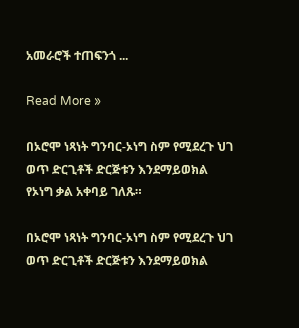አመራሮች ተጠፍንጎ ...

Read More »

በኦሮሞ ነጻነት ግንባር-ኦነግ ስም የሚደረጉ ህገ ወጥ ድርጊቶች ድርጅቱን እንደማይወክል የኦነግ ቃል አቀባይ ገለጹ።

በኦሮሞ ነጻነት ግንባር-ኦነግ ስም የሚደረጉ ህገ ወጥ ድርጊቶች ድርጅቱን እንደማይወክል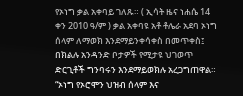የኦነግ ቃል አቀባይ ገለጹ። ( ኢሳት ዜና ነሐሴ 14 ቀን 2010 ዓ/ም ) ቃል አቀባዩ አቶ ቶሌራ አደባ ኦነግ ሰላም ለማወክ እንደማይንቀሳቀስ በመጥቀስ፤ በክልሉ አንዳንድ ቦታዎች የሚታዩ ህገወጥ ድርጊቶች ግንባሩን እንደማይወክሉ አረጋግጠዋል። “ኦነግ የኦሮሞን ህዝብ ሰላም እና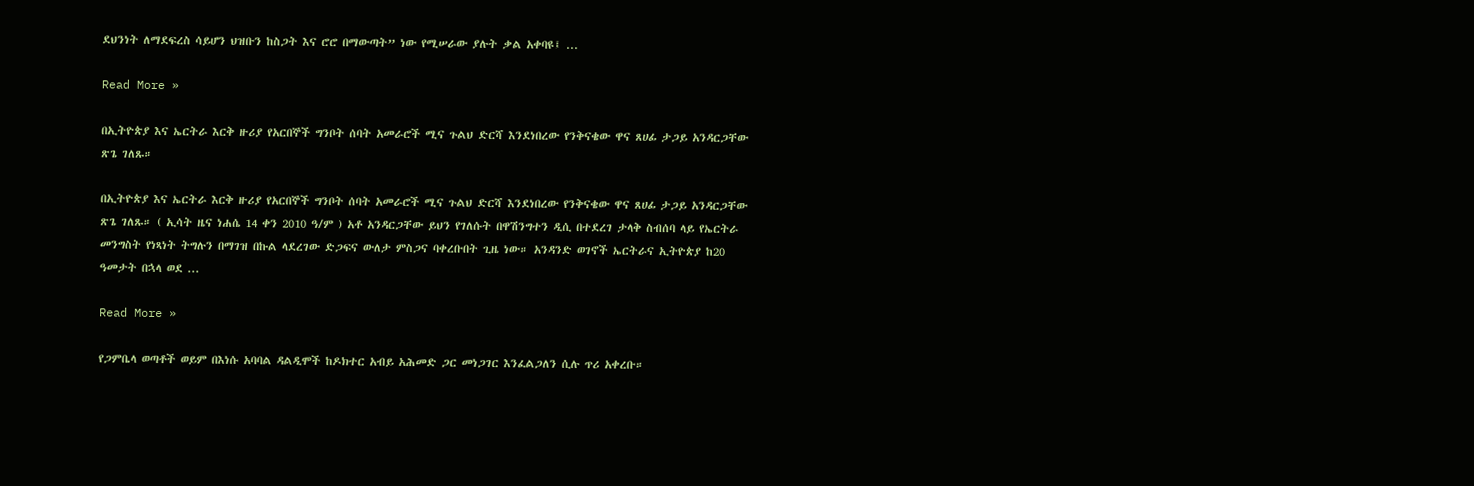ደህንነት ለማደፍረስ ሳይሆን ህዝቡን ከስጋት እና ሮሮ በማውጣት” ነው የሚሠራው ያሉት ቃል አቀባዩ፤ ...

Read More »

በኢትዮጵያ እና ኤርትራ እርቅ ዙሪያ የአርበኞች ግንቦት ሰባት አመራሮች ሚና ጉልህ ድርሻ እንደነበረው የንቅናቄው ዋና ጸሀፊ ታጋይ አንዳርጋቸው ጽጌ ገለጹ።

በኢትዮጵያ እና ኤርትራ እርቅ ዙሪያ የአርበኞች ግንቦት ሰባት አመራሮች ሚና ጉልህ ድርሻ እንደነበረው የንቅናቄው ዋና ጸሀፊ ታጋይ አንዳርጋቸው ጽጌ ገለጹ። ( ኢሳት ዜና ነሐሴ 14 ቀን 2010 ዓ/ም ) አቶ አንዳርጋቸው ይህን የገለሱት በዋሽንግተን ዲሲ በተደረገ ታላቅ ስብሰባ ላይ የኤርትራ መንግስት የነጻነት ትግሉን በማገዝ በኩል ላደረገው ድጋፍና ውለታ ምስጋና ባቀረቡበት ጊዜ ነው። አንዳንድ ወገኖች ኤርትራና ኢትዮጵያ ከ20 ዓመታት በኋላ ወደ ...

Read More »

የጋምቤላ ወጣቶች ወይም በእነሱ አባባል ዳልዲሞች ከዶክተር አብይ አሕመድ ጋር መነጋገር እንፈልጋለን ሲሉ ጥሪ አቀረቡ።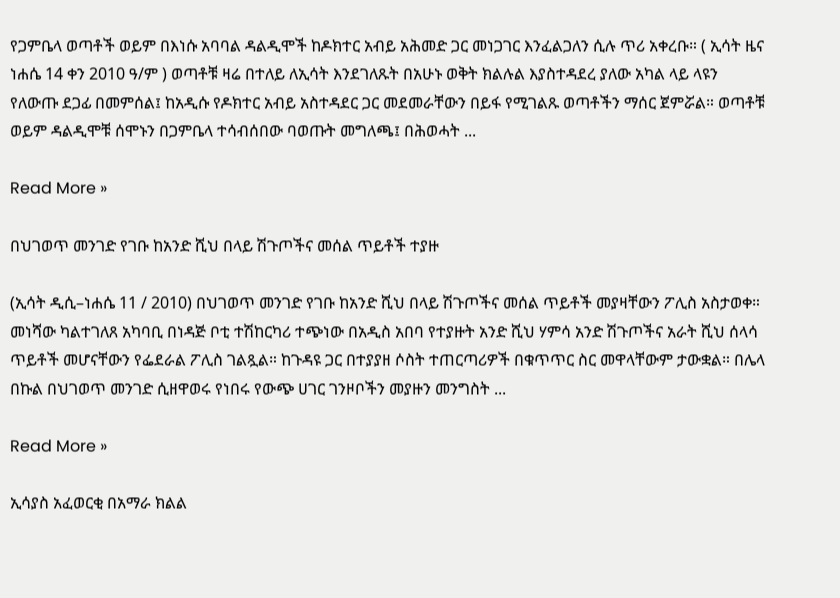የጋምቤላ ወጣቶች ወይም በእነሱ አባባል ዳልዲሞች ከዶክተር አብይ አሕመድ ጋር መነጋገር እንፈልጋለን ሲሉ ጥሪ አቀረቡ። ( ኢሳት ዜና ነሐሴ 14 ቀን 2010 ዓ/ም ) ወጣቶቹ ዛሬ በተለይ ለኢሳት እንደገለጹት በአሁኑ ወቅት ክልሉል እያስተዳደረ ያለው አካል ላይ ላዩን የለውጡ ደጋፊ በመምሰል፤ ከአዲሱ የዶክተር አብይ አስተዳደር ጋር መደመራቸውን በይፋ የሚገልጹ ወጣቶችን ማሰር ጀምሯል። ወጣቶቹ ወይም ዳልዲሞቹ ሰሞኑን በጋምቤላ ተሳብሰበው ባወጡት መግለጫ፤ በሕወሓት ...

Read More »

በህገወጥ መንገድ የገቡ ከአንድ ሺህ በላይ ሽጉጦችና መሰል ጥይቶች ተያዙ

(ኢሳት ዲሲ–ነሐሴ 11 / 2010) በህገወጥ መንገድ የገቡ ከአንድ ሺህ በላይ ሽጉጦችና መሰል ጥይቶች መያዛቸውን ፖሊስ አስታወቀ። መነሻው ካልተገለጸ አካባቢ በነዳጅ ቦቲ ተሽከርካሪ ተጭነው በአዲስ አበባ የተያዙት አንድ ሺህ ሃምሳ አንድ ሽጉጦችና አራት ሺህ ሰላሳ ጥይቶች መሆናቸውን የፌደራል ፖሊስ ገልጿል። ከጉዳዩ ጋር በተያያዘ ሶስት ተጠርጣሪዎች በቁጥጥር ስር መዋላቸውም ታውቋል። በሌላ በኩል በህገወጥ መንገድ ሲዘዋወሩ የነበሩ የውጭ ሀገር ገንዞቦችን መያዙን መንግስት ...

Read More »

ኢሳያስ አፈወርቂ በአማራ ክልል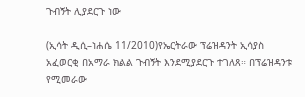ጉብኝት ሊያደርጉ ነው

(ኢሳት ዲሲ–ነሐሴ 11/2010)የኤርትራው ፕሬዝዳንት ኢሳያስ አፈወርቂ በአማራ ክልል ጉብኝት እንደሚያደርጉ ተገለጸ። በፕሬዝዳንቱ የሚመራው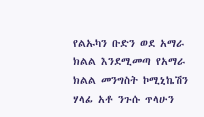የልኡካን ቡድን ወደ አማራ ክልል እንደሚመጣ የአማራ ክልል መንግስት ኮሚኒኬሽን ሃላፊ አቶ ንጉሱ ጥላሁን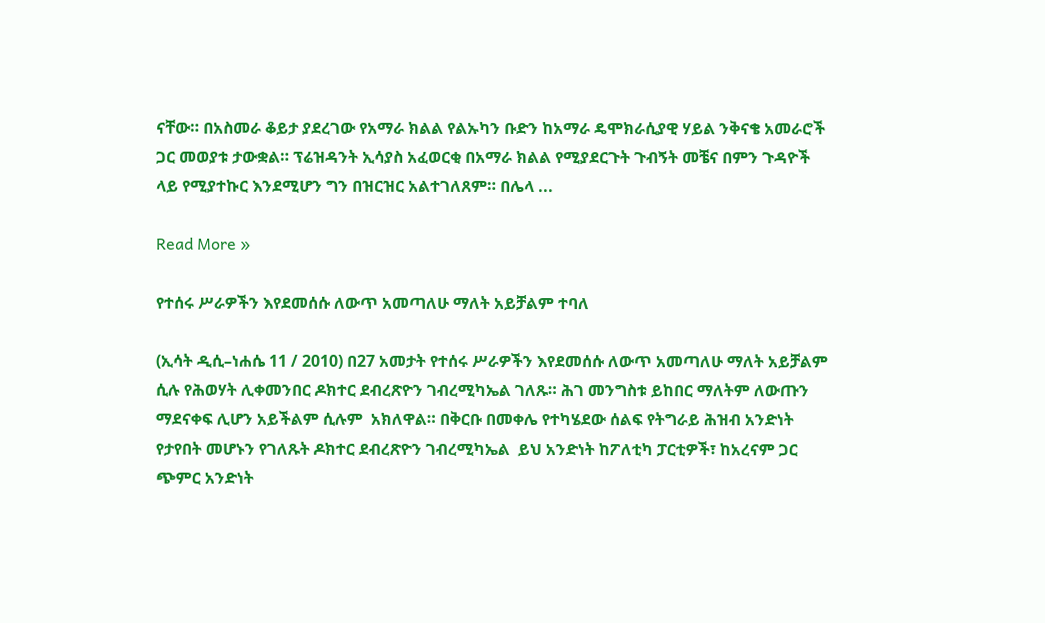ናቸው። በአስመራ ቆይታ ያደረገው የአማራ ክልል የልኡካን ቡድን ከአማራ ዴሞክራሲያዊ ሃይል ንቅናቄ አመራሮች ጋር መወያቱ ታውቋል። ፕሬዝዳንት ኢሳያስ አፈወርቂ በአማራ ክልል የሚያደርጉት ጉብኝት መቼና በምን ጉዳዮች ላይ የሚያተኩር እንደሚሆን ግን በዝርዝር አልተገለጸም። በሌላ ...

Read More »

የተሰሩ ሥራዎችን እየደመሰሱ ለውጥ አመጣለሁ ማለት አይቻልም ተባለ

(ኢሳት ዲሲ–ነሐሴ 11 / 2010) በ27 አመታት የተሰሩ ሥራዎችን እየደመሰሱ ለውጥ አመጣለሁ ማለት አይቻልም ሲሉ የሕወሃት ሊቀመንበር ዶክተር ደብረጽዮን ገብረሚካኤል ገለጹ። ሕገ መንግስቱ ይከበር ማለትም ለውጡን ማደናቀፍ ሊሆን አይችልም ሲሉም  አክለዋል። በቅርቡ በመቀሌ የተካሄደው ሰልፍ የትግራይ ሕዝብ አንድነት የታየበት መሆኑን የገለጹት ዶክተር ደብረጽዮን ገብረሚካኤል  ይህ አንድነት ከፖለቲካ ፓርቲዎች፣ ከአረናም ጋር ጭምር አንድነት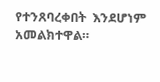የተንጸባረቀበት  እንደሆነም አመልክተዋል።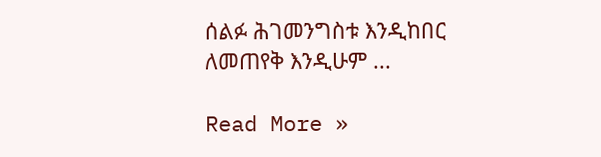ሰልፉ ሕገመንግስቱ እንዲከበር ለመጠየቅ እንዲሁም ...

Read More »